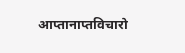आप्तानाप्तविचारो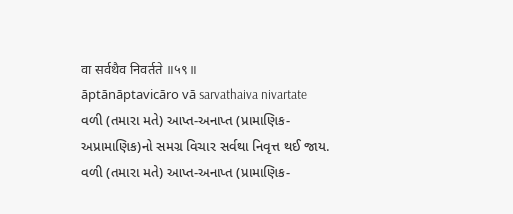वा सर्वथैव निवर्तते ॥५९॥
āptānāptavicāro vā sarvathaiva nivartate
વળી (તમારા મતે) આપ્ત-અનાપ્ત (પ્રામાણિક-અપ્રામાણિક)નો સમગ્ર વિચાર સર્વથા નિવૃત્ત થઈ જાય.
વળી (તમારા મતે) આપ્ત-અનાપ્ત (પ્રામાણિક-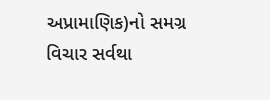અપ્રામાણિક)નો સમગ્ર વિચાર સર્વથા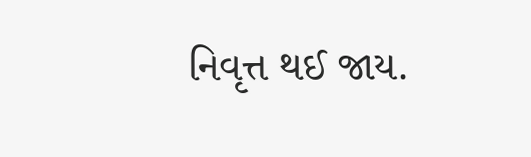નિવૃત્ત થઈ જાય.